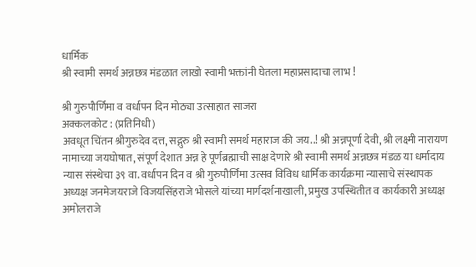धार्मिक
श्री स्वामी समर्थ अन्नछत्र मंडळात लाखो स्वामी भक्तांनी घेतला महाप्रसादाचा लाभ !

श्री गुरुपौर्णिमा व वर्धापन दिन मोठ्या उत्साहात साजरा
अक्कलकोट : (प्रतिनिधी)
अवधूत चिंतन श्रीगुरुदेव दत्त, सद्गुरु श्री स्वामी समर्थ महाराज की जय..! श्री अन्नपूर्णा देवी, श्री लक्ष्मी नारायण नामाच्या जयघोषात, संपूर्ण देशात अन्न हे पूर्णब्रह्माची साक्ष देणारे श्री स्वामी समर्थ अन्नछत्र मंडळ या धर्मादाय न्यास संस्थेचा ३९ वा. वर्धापन दिन व श्री गुरुपौर्णिमा उत्सव विविध धार्मिक कार्यक्रमा न्यासाचे संस्थापक अध्यक्ष जनमेजयराजे विजयसिंहराजे भोसले यांच्या मार्गदर्शनाखाली, प्रमुख उपस्थितीत व कार्यकारी अध्यक्ष अमोलराजे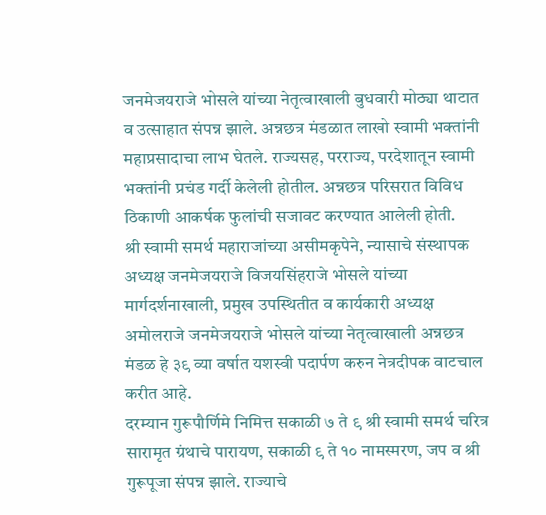जनमेजयराजे भोसले यांच्या नेतृत्वाखाली बुधवारी मोठ्या थाटात व उत्साहात संपन्न झाले. अन्नछत्र मंडळात लाखो स्वामी भक्तांनी महाप्रसादाचा लाभ घेतले. राज्यसह, परराज्य, परदेशातून स्वामी भक्तांनी प्रचंड गर्दी केलेली होतील. अन्नछत्र परिसरात विविध ठिकाणी आकर्षक फुलांची सजावट करण्यात आलेली होती.
श्री स्वामी समर्थ महाराजांच्या असीमकृपेने, न्यासाचे संस्थापक अध्यक्ष जनमेजयराजे विजयसिंहराजे भोसले यांच्या मार्गदर्शनाखाली, प्रमुख उपस्थितीत व कार्यकारी अध्यक्ष अमोलराजे जनमेजयराजे भोसले यांच्या नेतृत्वाखाली अन्नछत्र मंडळ हे ३९ व्या वर्षात यशस्वी पदार्पण करुन नेत्रदीपक वाटचाल करीत आहे.
दरम्यान गुरूपौर्णिमे निमित्त सकाळी ७ ते ९ श्री स्वामी समर्थ चरित्र सारामृत ग्रंथाचे पारायण, सकाळी ९ ते १० नामस्मरण, जप व श्री गुरूपूजा संपन्न झाले. राज्याचे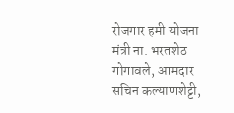रोजगार हमी योजना मंत्री ना. भरतशेठ गोगावले, आमदार सचिन कल्याणशेट्टी,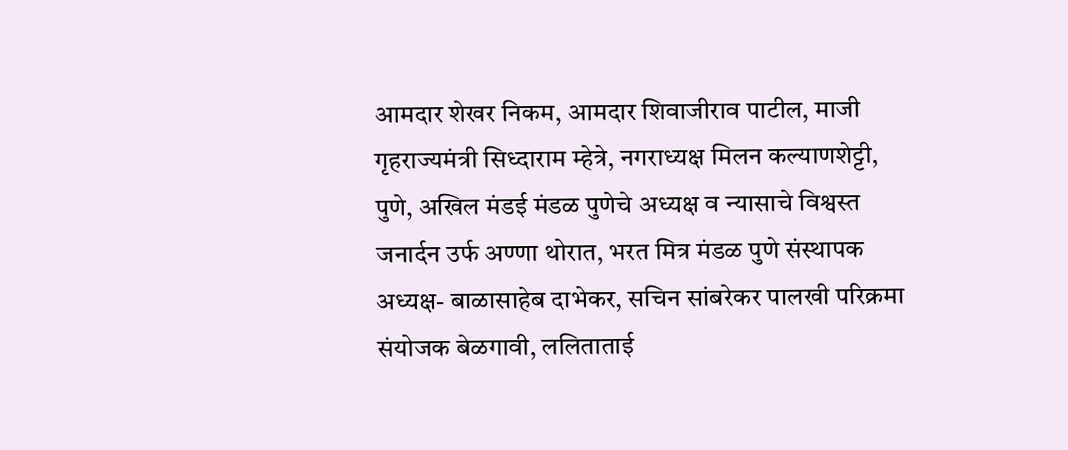आमदार शेखर निकम, आमदार शिवाजीराव पाटील, माजी गृहराज्यमंत्री सिध्दाराम म्हेत्रे, नगराध्यक्ष मिलन कल्याणशेट्टी, पुणे, अखिल मंडई मंडळ पुणेचे अध्यक्ष व न्यासाचे विश्वस्त जनार्दन उर्फ अण्णा थोरात, भरत मित्र मंडळ पुणे संस्थापक अध्यक्ष- बाळासाहेब दाभेकर, सचिन सांबरेकर पालखी परिक्रमा संयोजक बेळगावी, ललिताताई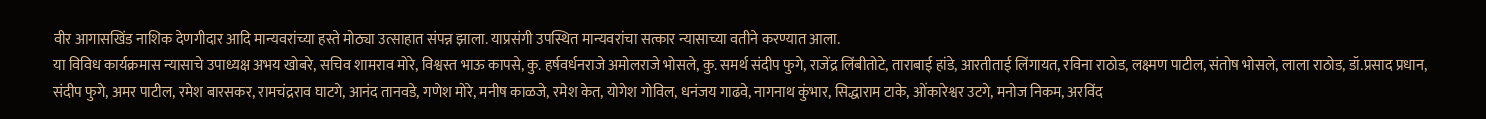वीर आगासखिंड नाशिक देणगीदार आदि मान्यवरांच्या हस्ते मोठ्या उत्साहात संपन्न झाला. याप्रसंगी उपस्थित मान्यवरांचा सत्कार न्यासाच्या वतीने करण्यात आला.
या विविध कार्यक्रमास न्यासाचे उपाध्यक्ष अभय खोबरे, सचिव शामराव मोरे, विश्वस्त भाऊ कापसे, कु. हर्षवर्धनराजे अमोलराजे भोसले, कु. समर्थ संदीप फुगे, राजेंद्र लिंबीतोटे, ताराबाई हांडे, आरतीताई लिंगायत, रविना राठोड, लक्ष्मण पाटील, संतोष भोसले, लाला राठोड, डॉ.प्रसाद प्रधान, संदीप फुगे, अमर पाटील, रमेश बारसकर, रामचंद्रराव घाटगे, आनंद तानवडे, गणेश मोरे, मनीष काळजे, रमेश केत, योगेश गोविल, धनंजय गाढवे, नागनाथ कुंभार, सिद्धाराम टाके, ओंकारेश्वर उटगे, मनोज निकम, अरविंद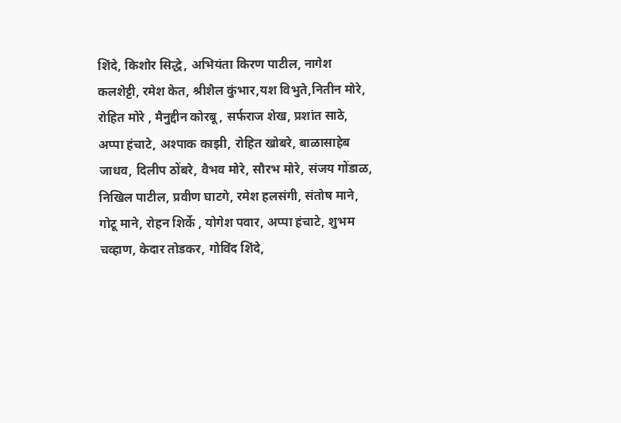शिंदे, किशोर सिद्धे, अभियंता किरण पाटील, नागेश कलशेट्टी, रमेश केत, श्रीशैल कुंभार,यश विभुते,नितीन मोरे, रोहित मोरे , मैनुद्दीन कोरबू, सर्फराज शेख, प्रशांत साठे, अप्पा हंचाटे, अश्पाक काझी, रोहित खोबरे, बाळासाहेब जाधव, दिलीप ठोंबरे, वैभव मोरे, सौरभ मोरे, संजय गोंडाळ, निखिल पाटील, प्रवीण घाटगे, रमेश हलसंगी, संतोष माने, गोटू माने, रोहन शिर्के , योगेश पवार, अप्पा हंचाटे, शुभम चव्हाण, केदार तोडकर, गोविंद शिंदे,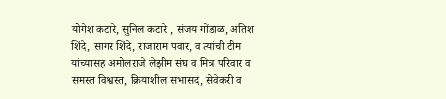योगेश कटारे, सुनिल कटारे , संजय गोंडाळ, अतिश शिंदे, सागर शिंदे, राजाराम पवार, व त्यांची टीम यांच्यासह अमोलराजे लेझीम संघ व मित्र परिवार व समस्त विश्वस्त, क्रियाशील सभासद, सेवेकरी व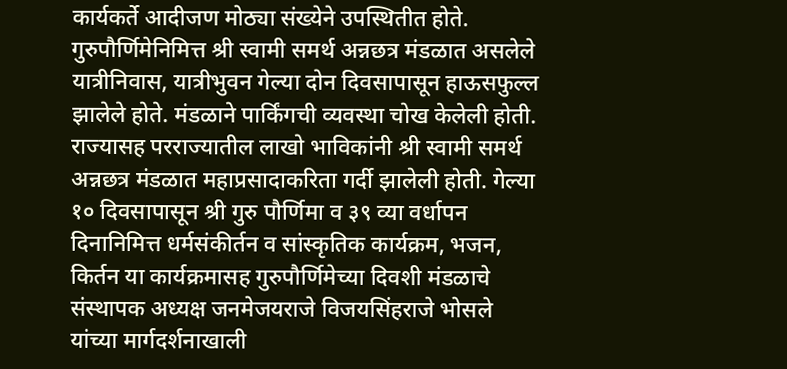कार्यकर्ते आदीजण मोठ्या संख्येने उपस्थितीत होते.
गुरुपौर्णिमेनिमित्त श्री स्वामी समर्थ अन्नछत्र मंडळात असलेले यात्रीनिवास, यात्रीभुवन गेल्या दोन दिवसापासून हाऊसफुल्ल झालेले होते. मंडळाने पार्किंगची व्यवस्था चोख केलेली होती. राज्यासह परराज्यातील लाखो भाविकांनी श्री स्वामी समर्थ अन्नछत्र मंडळात महाप्रसादाकरिता गर्दी झालेली होती. गेल्या १० दिवसापासून श्री गुरु पौर्णिमा व ३९ व्या वर्धापन दिनानिमित्त धर्मसंकीर्तन व सांस्कृतिक कार्यक्रम, भजन, किर्तन या कार्यक्रमासह गुरुपौर्णिमेच्या दिवशी मंडळाचे संस्थापक अध्यक्ष जनमेजयराजे विजयसिंहराजे भोसले यांच्या मार्गदर्शनाखाली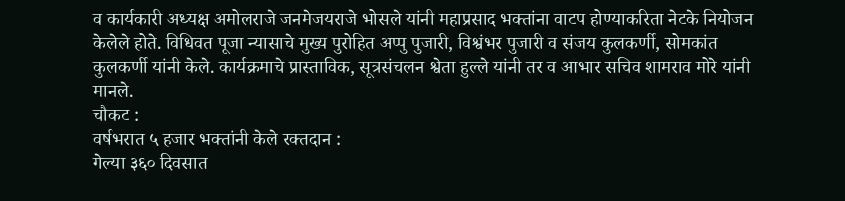व कार्यकारी अध्यक्ष अमोलराजे जनमेजयराजे भोसले यांनी महाप्रसाद भक्तांना वाटप होण्याकरिता नेटके नियोजन केलेले होते. विधिवत पूजा न्यासाचे मुख्य पुरोहित अप्पु पुजारी, विश्वंभर पुजारी व संजय कुलकर्णी, सोमकांत कुलकर्णी यांनी केले. कार्यक्रमाचे प्रास्ताविक, सूत्रसंचलन श्वेता हुल्ले यांनी तर व आभार सचिव शामराव मोरे यांनी मानले.
चौकट :
वर्षभरात ५ हजार भक्तांनी केले रक्तदान :
गेल्या ३६० दिवसात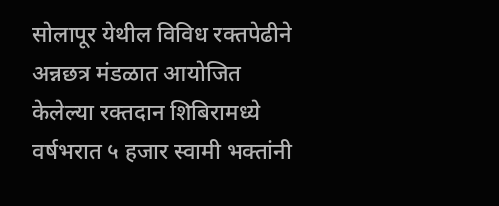सोलापूर येथील विविध रक्तपेढीने अन्नछत्र मंडळात आयोजित केलेल्या रक्तदान शिबिरामध्ये वर्षभरात ५ हजार स्वामी भक्तांनी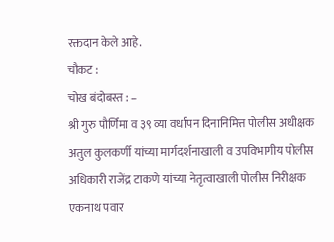रक्तदान केले आहे.
चौकट :
चोख बंदोबस्त : –
श्री गुरु पौर्णिमा व ३९ व्या वर्धापन दिनानिमित्त पोलीस अधीक्षक अतुल कुलकर्णी यांच्या मार्गदर्शनाखाली व उपविभागीय पोलीस अधिकारी राजेंद्र टाकणे यांच्या नेतृत्वाखाली पोलीस निरीक्षक एकनाथ पवार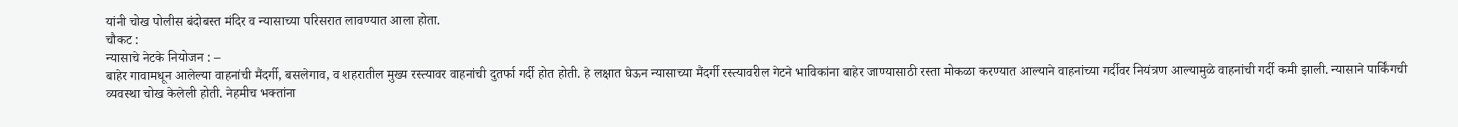यांनी चोख पोलीस बंदोबस्त मंदिर व न्यासाच्या परिसरात लावण्यात आला होता.
चौकट :
न्यासाचे नेटके नियोजन : –
बाहेर गावामधून आलेल्या वाहनांची मैंदर्गी, बसलेगाव, व शहरातील मुख्य रस्त्यावर वाहनांची दुतर्फा गर्दी होत होती. हे लक्षात घेऊन न्यासाच्या मैंदर्गी रस्त्यावरील गेटने भाविकांना बाहेर जाण्यासाठी रस्ता मोकळा करण्यात आल्याने वाहनांच्या गर्दीवर नियंत्रण आल्यामुळे वाहनांची गर्दी कमी झाली. न्यासाने पार्किंगची व्यवस्था चोख केलेली होती. नेहमीच भक्तांना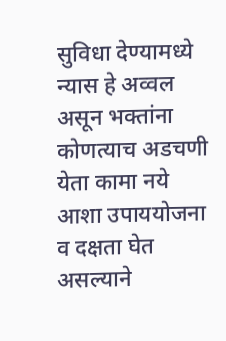सुविधा देण्यामध्ये न्यास हे अव्वल असून भक्तांना कोणत्याच अडचणी येता कामा नये आशा उपाययोजना व दक्षता घेत असल्याने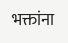भक्तांना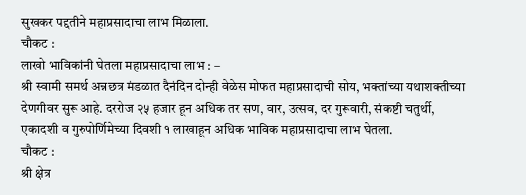सुखकर पद्दतीने महाप्रसादाचा लाभ मिळाला.
चौकट :
लाखो भाविकांनी घेतला महाप्रसादाचा लाभ : –
श्री स्वामी समर्थ अन्नछत्र मंडळात दैनंदिन दोन्ही वेळेस मोफत महाप्रसादाची सोय, भक्तांच्या यथाशक्तीच्या देणगीवर सुरू आहे. दररोज २५ हजार हून अधिक तर सण, वार, उत्सव, दर गुरूवारी, संकष्टी चतुर्थी, एकादशी व गुरुपोर्णिमेच्या दिवशी १ लाखाहून अधिक भाविक महाप्रसादाचा लाभ घेतला.
चौकट :
श्री क्षेत्र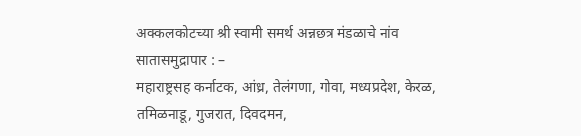अक्कलकोटच्या श्री स्वामी समर्थ अन्नछत्र मंडळाचे नांव सातासमुद्रापार : –
महाराष्ट्रसह कर्नाटक, आंध्र, तेलंगणा, गोवा, मध्यप्रदेश, केरळ, तमिळनाडू, गुजरात, दिवदमन,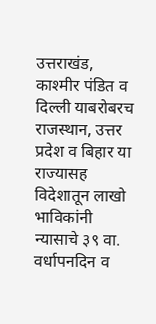उत्तराखंड, काश्मीर पंडित व दिल्ली याबरोबरच राजस्थान, उत्तर प्रदेश व बिहार या राज्यासह विदेशातून लाखो भाविकांनी न्यासाचे ३९ वा. वर्धापनदिन व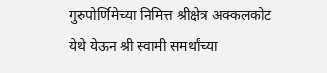गुरुपोर्णिमेच्या निमित्त श्रीक्षेत्र अक्कलकोट येथे येऊन श्री स्वामी समर्थांच्या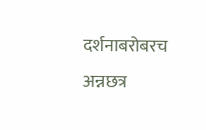दर्शनाबरोबरच अन्नछत्र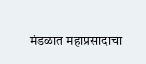मंडळात महाप्रसादाचा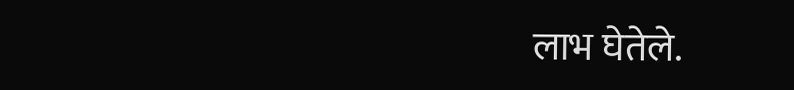लाभ घेतेले.